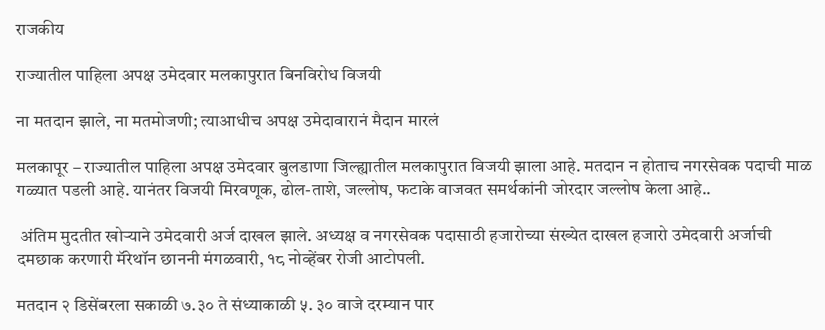राजकीय

राज्यातील पाहिला अपक्ष उमेदवार मलकापुरात बिनविरोध विजयी

ना मतदान झाले, ना मतमोजणी; त्याआधीच अपक्ष उमेदावारानं मैदान मारलं

मलकापूर – राज्यातील पाहिला अपक्ष उमेदवार बुलडाणा जिल्ह्यातील मलकापुरात विजयी झाला आहे. मतदान न होताच नगरसेवक पदाची माळ गळ्यात पडली आहे. यानंतर विजयी मिरवणूक, ढोल-ताशे, जल्लोष, फटाके वाजवत समर्थकांनी जोरदार जल्लोष केला आहे..

 अंतिम मुदतीत खोऱ्याने उमेदवारी अर्ज दाखल झाले. अध्यक्ष व नगरसेवक पदासाठी हजारोच्या संख्येत दाखल हजारो उमेदवारी अर्जाची दमछाक करणारी मॅरेथॉन छाननी मंगळवारी, १८ नोव्हेंबर रोजी आटोपली.

मतदान २ डिसेंबरला सकाळी ७.३० ते संध्याकाळी ५. ३० वाजे दरम्यान पार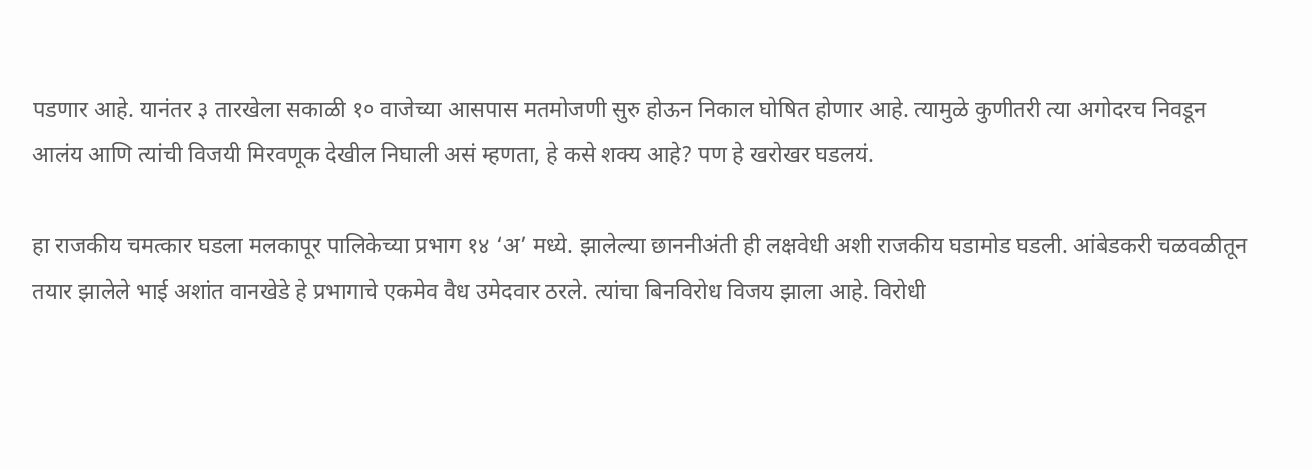पडणार आहे. यानंतर ३ तारखेला सकाळी १० वाजेच्या आसपास मतमोजणी सुरु होऊन निकाल घोषित होणार आहे. त्यामुळे कुणीतरी त्या अगोदरच निवडून आलंय आणि त्यांची विजयी मिरवणूक देखील निघाली असं म्हणता, हे कसे शक्य आहे? पण हे खरोखर घडलयं.

हा राजकीय चमत्कार घडला मलकापूर पालिकेच्या प्रभाग १४ ‘अ’ मध्ये. झालेल्या छाननीअंती ही लक्षवेधी अशी राजकीय घडामोड घडली. आंबेडकरी चळवळीतून तयार झालेले भाई अशांत वानखेडे हे प्रभागाचे एकमेव वैध उमेदवार ठरले. त्यांचा बिनविरोध विजय झाला आहे. विरोधी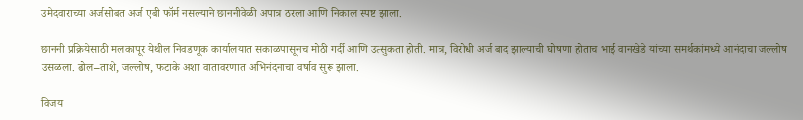उमेदवाराच्या अर्जसोबत अर्ज एबी फॉर्म नसल्याने छाननीवेळी अपात्र ठरला आणि निकाल स्पष्ट झाला.

छाननी प्रक्रियेसाठी मलकापूर येथील निवडणूक कार्यालयात सकाळपासूनच मोठी गर्दी आणि उत्सुकता होती. मात्र, विरोधी अर्ज बाद झाल्याची घोषणा होताच भाई वानखेडे यांच्या समर्थकांमध्ये आनंदाचा जल्लोष उसळला. ढोल–ताशे, जल्लोष, फटाके अशा वातावरणात अभिनंदनाचा वर्षाव सुरू झाला.

विजय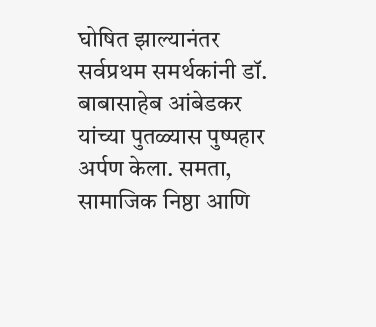घोषित झाल्यानंतर सर्वप्रथम समर्थकांनी डॉ. बाबासाहेब आंबेडकर यांच्या पुतळ्यास पुष्पहार अर्पण केला. समता, सामाजिक निष्ठा आणि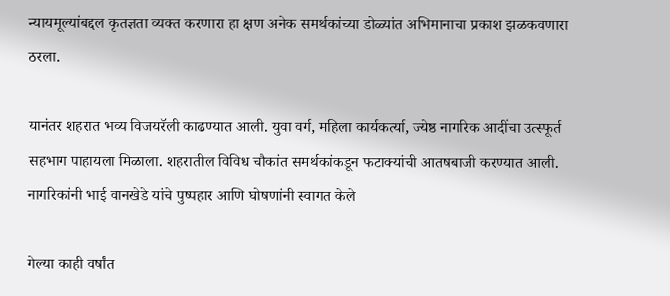न्यायमूल्यांबद्दल कृतज्ञता व्यक्त करणारा हा क्षण अनेक समर्थकांच्या डोळ्यांत अभिमानाचा प्रकाश झळकवणारा ठरला.

यानंतर शहरात भव्य विजयरॅली काढण्यात आली. युवा वर्ग, महिला कार्यकर्त्या, ज्येष्ठ नागरिक आदींचा उत्स्फूर्त सहभाग पाहायला मिळाला. शहरातील विविध चौकांत समर्थकांकडून फटाक्यांची आतषबाजी करण्यात आली. नागरिकांनी भाई वानखेडे यांचे पुष्पहार आणि घोषणांनी स्वागत केले

गेल्या काही वर्षांत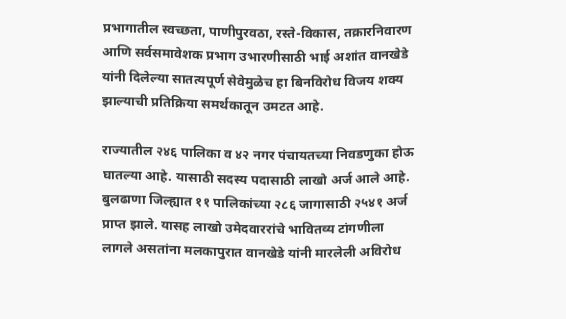प्रभागातील स्वच्छता, पाणीपुरवठा, रस्ते-विकास, तक्रारनिवारण आणि सर्वसमावेशक प्रभाग उभारणीसाठी भाई अशांत वानखेडे यांनी दिलेल्या सातत्यपूर्ण सेवेमुळेच हा बिनविरोध विजय शक्य झाल्याची प्रतिक्रिया समर्थकातून उमटत आहे.

राज्यातील २४६ पालिका व ४२ नगर पंचायतच्या निवडणुका होऊ घातल्या आहे. यासाठी सदस्य पदासाठी लाखो अर्ज आले आहे. बुलढाणा जिल्ह्यात ११ पालिकांच्या २८६ जागासाठी २५४१ अर्ज प्राप्त झाले. यासह लाखो उमेदवाररांचे भावितव्य टांगणीला लागले असतांना मलकापुरात वानखेडे यांनी मारलेली अविरोध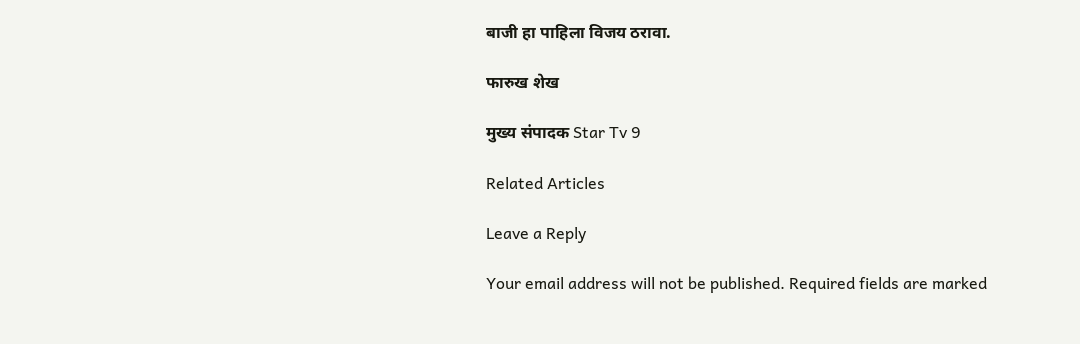बाजी हा पाहिला विजय ठरावा.

फारुख शेख

मुख्य संपादक Star Tv 9

Related Articles

Leave a Reply

Your email address will not be published. Required fields are marked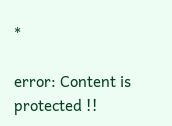*

error: Content is protected !!